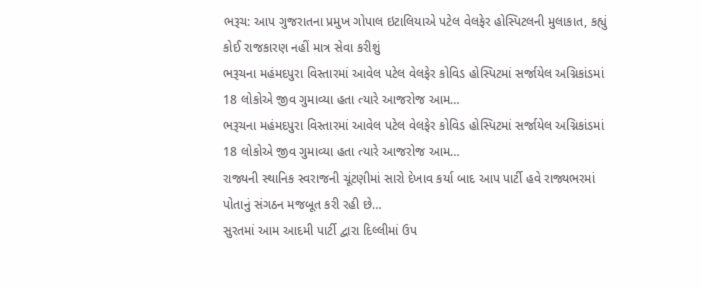ભરૂચ: આપ ગુજરાતના પ્રમુખ ગોપાલ ઇટાલિયાએ પટેલ વેલફેર હોસ્પિટલની મુલાકાત, કહ્યું કોઈ રાજકારણ નહીં માત્ર સેવા કરીશું
ભરૂચના મહંમદપુરા વિસ્તારમાં આવેલ પટેલ વેલફેર કોવિડ હોસ્પિટમાં સર્જાયેલ અગ્નિકાંડમાં 18 લોકોએ જીવ ગુમાવ્યા હતા ત્યારે આજરોજ આમ…
ભરૂચના મહંમદપુરા વિસ્તારમાં આવેલ પટેલ વેલફેર કોવિડ હોસ્પિટમાં સર્જાયેલ અગ્નિકાંડમાં 18 લોકોએ જીવ ગુમાવ્યા હતા ત્યારે આજરોજ આમ…
રાજ્યની સ્થાનિક સ્વરાજની ચૂંટણીમાં સારો દેખાવ કર્યા બાદ આપ પાર્ટી હવે રાજ્યભરમાં પોતાનું સંગઠન મજબૂત કરી રહી છે…
સુરતમાં આમ આદમી પાર્ટી દ્વારા દિલ્લીમાં ઉપ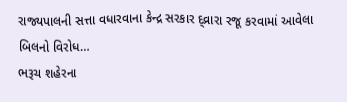રાજ્યપાલની સત્તા વધારવાના કેન્દ્ર સરકાર દ્વ્રારા રજૂ કરવામાં આવેલા બિલનો વિરોધ…
ભરૂચ શહેરના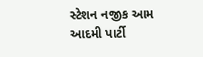સ્ટેશન નજીક આમ આદમી પાર્ટી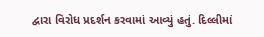દ્વારા વિરોધ પ્રદર્શન કરવામાં આવ્યું હતું. દિલ્લીમાં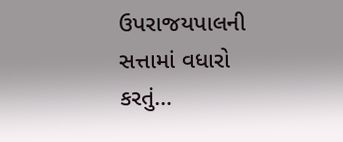ઉપરાજયપાલની સત્તામાં વધારો કરતું…